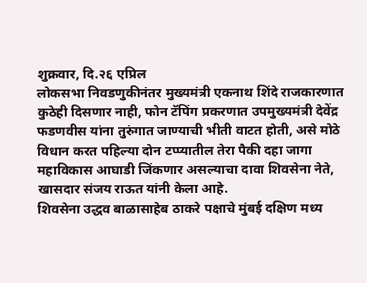शुक्रवार, दि.२६ एप्रिल
लोकसभा निवडणुकीनंतर मुख्यमंत्री एकनाथ शिंदे राजकारणात कुठेही दिसणार नाही, फोन टॅपिंग प्रकरणात उपमुख्यमंत्री देवेंद्र फडणवीस यांना तुरुंगात जाण्याची भीती वाटत होती, असे मोठे विधान करत पहिल्या दोन टप्प्यातील तेरा पैकी दहा जागा महाविकास आघाडी जिंकणार असल्याचा दावा शिवसेना नेते, खासदार संजय राऊत यांनी केला आहे.
शिवसेना उद्धव बाळासाहेब ठाकरे पक्षाचे मुंबई दक्षिण मध्य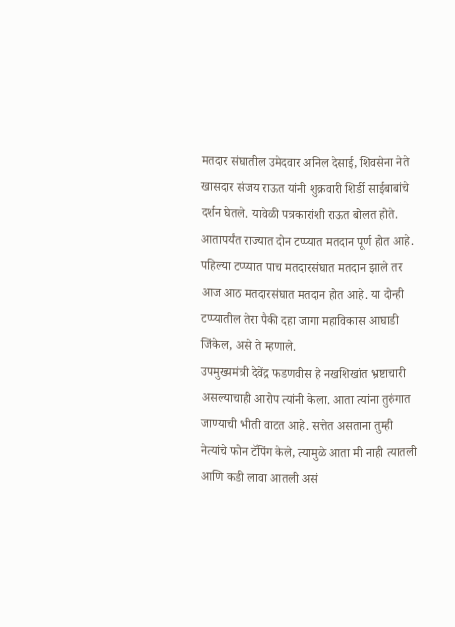मतदार संघातील उमेदवार अनिल देसाई, शिवसेना नेते खासदार संजय राऊत यांनी शुक्रवारी शिर्डी साईबाबांचे दर्शन घेतले. यावेळी पत्रकारांशी राऊत बोलत होते.
आतापर्यंत राज्यात दोन टप्प्यात मतदान पूर्ण होत आहे. पहिल्या टप्प्यात पाच मतदारसंघात मतदान झाले तर आज आठ मतदारसंघात मतदान होत आहे. या दोन्ही टप्प्यातील तेरा पैकी दहा जागा महाविकास आघाडी जिंकेल, असे ते म्हणाले.
उपमुख्यमंत्री देवेंद्र फडणवीस हे नखशिखांत भ्रष्टाचारी असल्याचाही आरोप त्यांनी केला. आता त्यांना तुरुंगात जाण्याची भीती वाटत आहे. सत्तेत असताना तुम्ही नेत्यांचे फोन टॅपिंग केले, त्यामुळे आता मी नाही त्यातली आणि कडी लावा आतली असं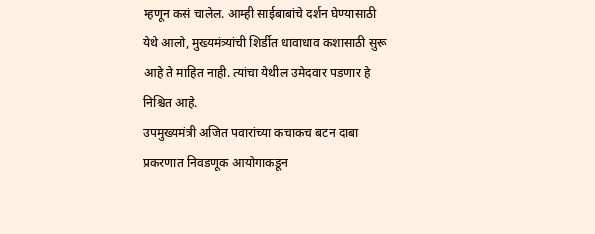म्हणून कसं चालेल. आम्ही साईबाबांचे दर्शन घेण्यासाठी येथे आलो, मुख्यमंत्र्यांची शिर्डीत धावाधाव कशासाठी सुरू आहे ते माहित नाही. त्यांचा येथील उमेदवार पडणार हे निश्चित आहे.
उपमुख्यमंत्री अजित पवारांच्या कचाकच बटन दाबा प्रकरणात निवडणूक आयोगाकडून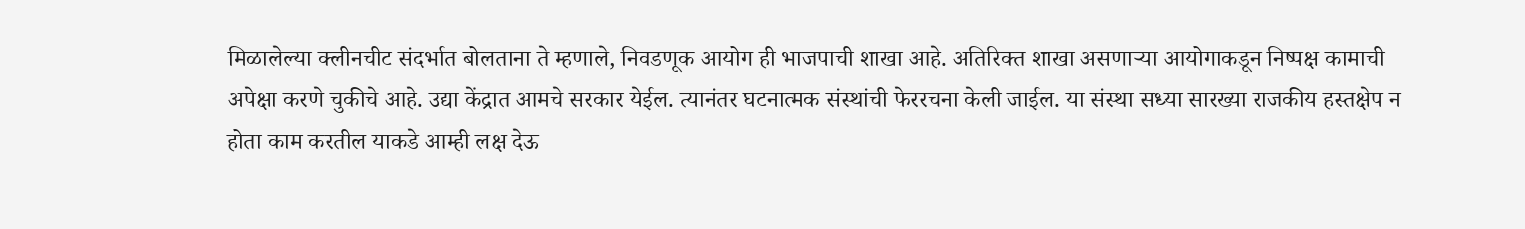मिळालेल्या क्लीनचीट संदर्भात बोलताना ते म्हणाले, निवडणूक आयोग ही भाजपाची शाखा आहे. अतिरिक्त शाखा असणाऱ्या आयोगाकडून निष्पक्ष कामाची अपेक्षा करणे चुकीचे आहे. उद्या केंद्रात आमचे सरकार येईल. त्यानंतर घटनात्मक संस्थांची फेररचना केली जाईल. या संस्था सध्या सारख्या राजकीय हस्तक्षेप न होता काम करतील याकडे आम्ही लक्ष देऊ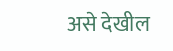असे देखील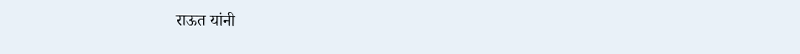राऊत यांनी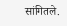सांगितले.